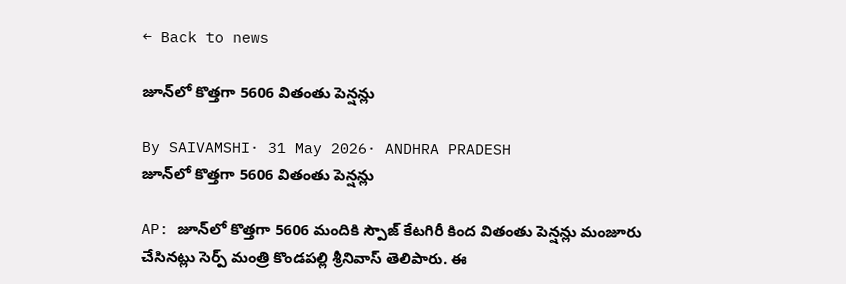← Back to news

జూన్‌లో కొత్తగా 5606 వితంతు పెన్షన్లు

By SAIVAMSHI· 31 May 2026· ANDHRA PRADESH
జూన్‌లో కొత్తగా 5606 వితంతు పెన్షన్లు

AP: జూన్‌లో కొత్తగా 5606 మందికి స్పౌజ్‌ కేటగిరీ కింద వితంతు పెన్షన్లు మంజూరు చేసినట్లు సెర్ప్‌ మంత్రి కొండపల్లి శ్రీనివాస్‌ తెలిపారు. ఈ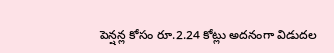పెన్షన్ల కోసం రూ.2.24 కోట్లు అదనంగా విడుదల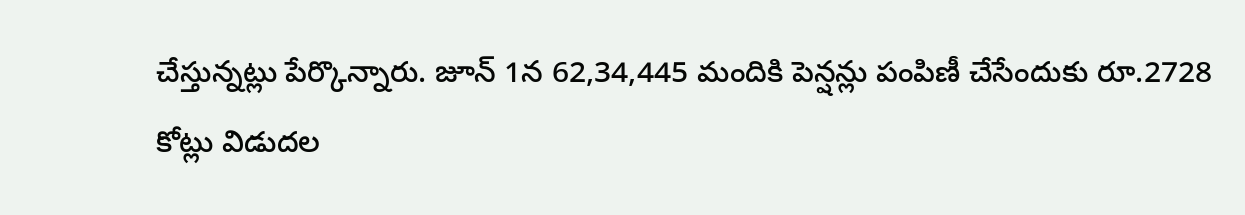చేస్తున్నట్లు పేర్కొన్నారు. జూన్‌ 1న 62,34,445 మందికి పెన్షన్లు పంపిణీ చేసేందుకు రూ.2728 కోట్లు విడుదల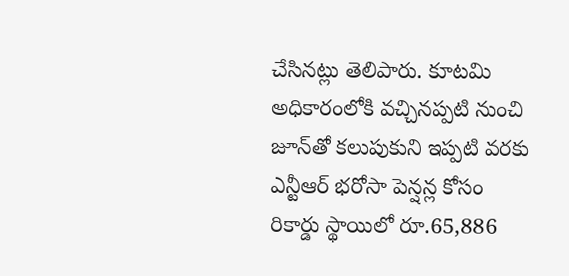చేసినట్లు తెలిపారు. కూటమి అధికారంలోకి వచ్చినప్పటి నుంచి జూన్‌తో కలుపుకుని ఇప్పటి వరకు ఎన్టీఆర్‌ భరోసా పెన్షన్ల కోసం రికార్డు స్థాయిలో రూ.65,886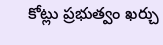కోట్లు ప్రభుత్వం ఖర్చు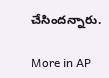చేసిందన్నారు.

More in AP